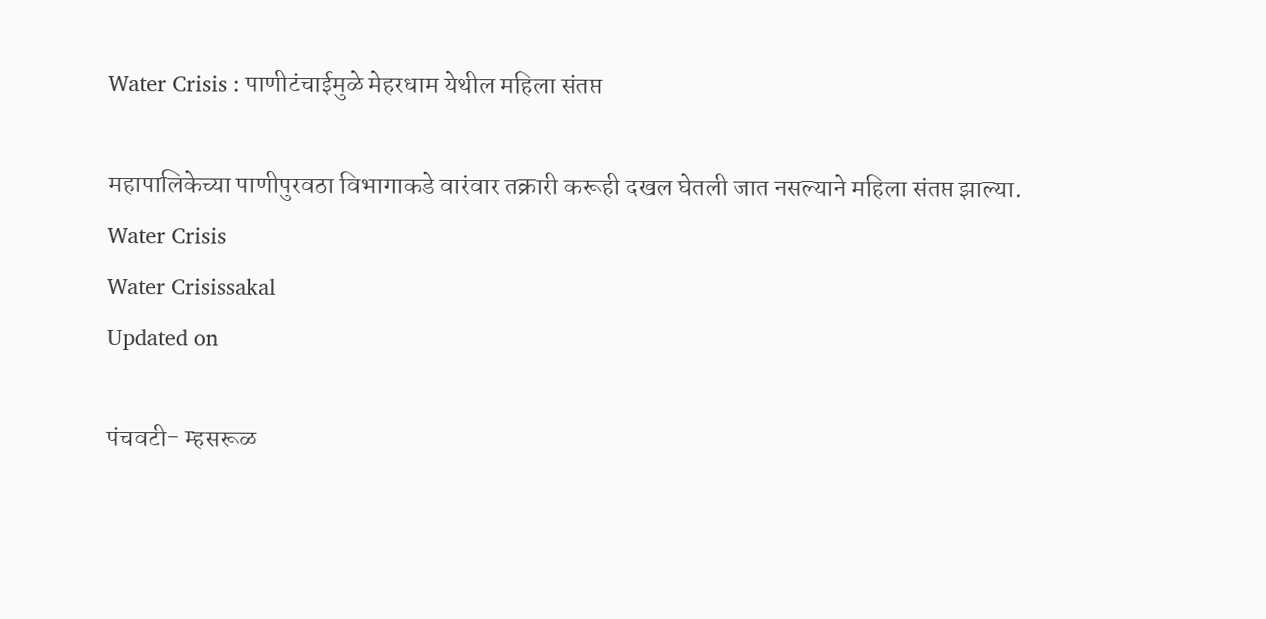Water Crisis : पाणीटंचाईमुळे मेहरधाम येथील महिला संतप्त

महापालिकेच्या पाणीपुरवठा विभागाकडे वारंवार तक्रारी करूही दखल घेतली जात नसल्याने महिला संतप्त झाल्या.
Water Crisis
Water Crisissakal
Updated on

पंचवटी- म्हसरूळ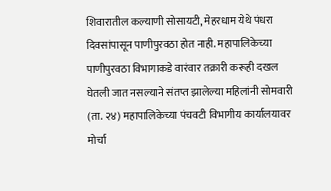शिवारातील कल्याणी सोसायटी, मेहरधाम येथे पंधरा दिवसांपासून पाणीपुरवठा होत नाही. महापालिकेच्या पाणीपुरवठा विभागाकडे वारंवार तक्रारी करूही दखल घेतली जात नसल्याने संतप्त झालेल्या महिलांनी सोमवारी (ता. २४) महापालिकेच्या पंचवटी विभागीय कार्यालयावर मोर्चा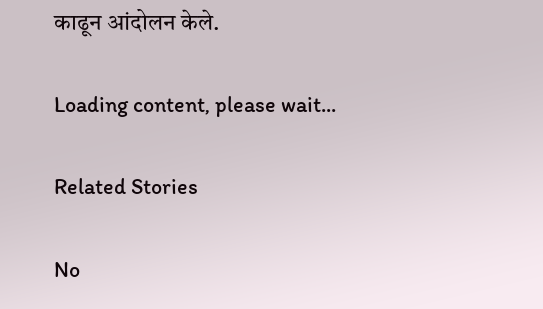काढून आंदोलन केले.

Loading content, please wait...

Related Stories

No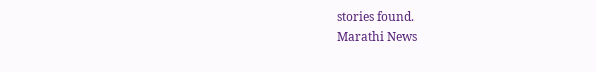stories found.
Marathi News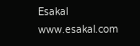Esakal
www.esakal.com